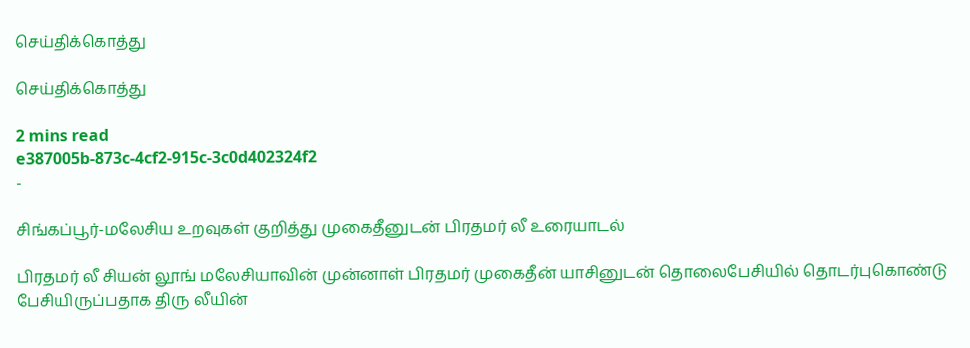செய்திக்கொத்து

செய்திக்கொத்து

2 mins read
e387005b-873c-4cf2-915c-3c0d402324f2
-

சிங்கப்பூர்-மலேசிய உறவுகள் குறித்து முகைதீனுடன் பிரதமர் லீ உரையாடல்

பிரதமர் லீ சியன் லூங் மலேசியாவின் முன்னாள் பிரதமர் முகைதீன் யாசினுடன் தொலைபேசியில் தொடர்புகொண்டு பேசியிருப்பதாக திரு லீயின்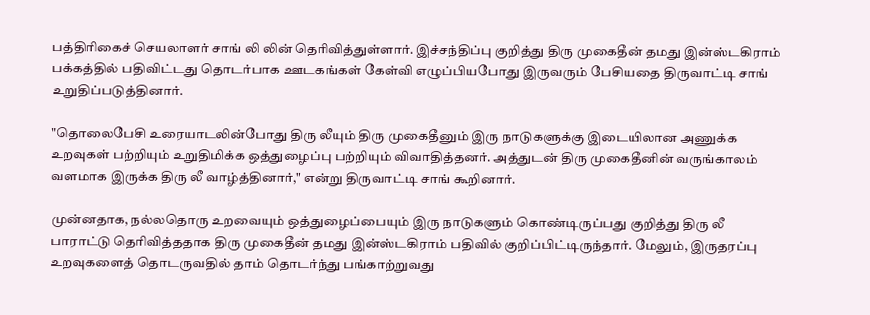பத்திரிகைச் செயலாளர் சாங் லி லின் தெரிவித்துள்ளார். இச்சந்திப்பு குறித்து திரு முகைதீன் தமது இன்ஸ்டகிராம் பக்கத்தில் பதிவிட்டது தொடர்பாக ஊடகங்கள் கேள்வி எழுப்பியபோது இருவரும் பேசியதை திருவாட்டி சாங் உறுதிப்படுத்தினார்.

"தொலைபேசி உரையாடலின்போது திரு லீயும் திரு முகைதீனும் இரு நாடுகளுக்கு இடையிலான அணுக்க உறவுகள் பற்றியும் உறுதிமிக்க ஒத்துழைப்பு பற்றியும் விவாதித்தனர். அத்துடன் திரு முகைதீனின் வருங்காலம் வளமாக இருக்க திரு லீ வாழ்த்தினார்," என்று திருவாட்டி சாங் கூறினார்.

முன்னதாக, நல்லதொரு உறவையும் ஒத்துழைப்பையும் இரு நாடுகளும் கொண்டிருப்பது குறித்து திரு லீ பாராட்டு தெரிவித்ததாக திரு முகைதீன் தமது இன்ஸ்டகிராம் பதிவில் குறிப்பிட்டிருந்தார். மேலும், இருதரப்பு உறவுகளைத் தொடருவதில் தாம் தொடர்ந்து பங்காற்றுவது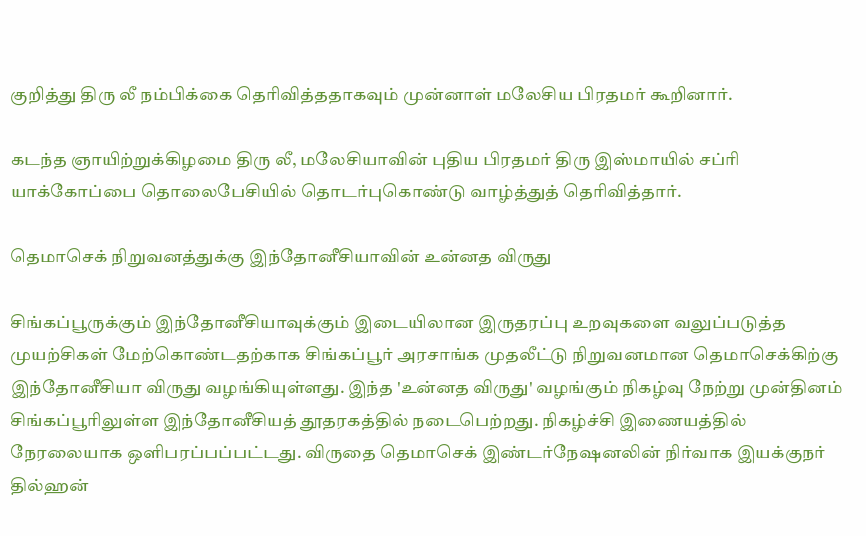குறித்து திரு லீ நம்பிக்கை தெரிவித்ததாகவும் முன்னாள் மலேசிய பிரதமர் கூறினார்.

கடந்த ஞாயிற்றுக்கிழமை திரு லீ, மலேசியாவின் புதிய பிரதமர் திரு இஸ்மாயில் சப்ரி யாக்கோப்பை தொலைபேசியில் தொடர்புகொண்டு வாழ்த்துத் தெரிவித்தார்.

தெமாசெக் நிறுவனத்துக்கு இந்தோனீசியாவின் உன்னத விருது

சிங்கப்பூருக்கும் இந்தோனீசியாவுக்கும் இடையிலான இருதரப்பு உறவுகளை வலுப்படுத்த முயற்சிகள் மேற்கொண்டதற்காக சிங்கப்பூர் அரசாங்க முதலீட்டு நிறுவனமான தெமாசெக்கிற்கு இந்தோனீசியா விருது வழங்கியுள்ளது. இந்த 'உன்னத விருது' வழங்கும் நிகழ்வு நேற்று முன்தினம் சிங்கப்பூரிலுள்ள இந்தோனீசியத் தூதரகத்தில் நடைபெற்றது. நிகழ்ச்சி இணையத்தில் நேரலையாக ஒளிபரப்பப்பட்டது. விருதை தெமாசெக் இண்டர்நேஷனலின் நிர்வாக இயக்குநர் தில்ஹன்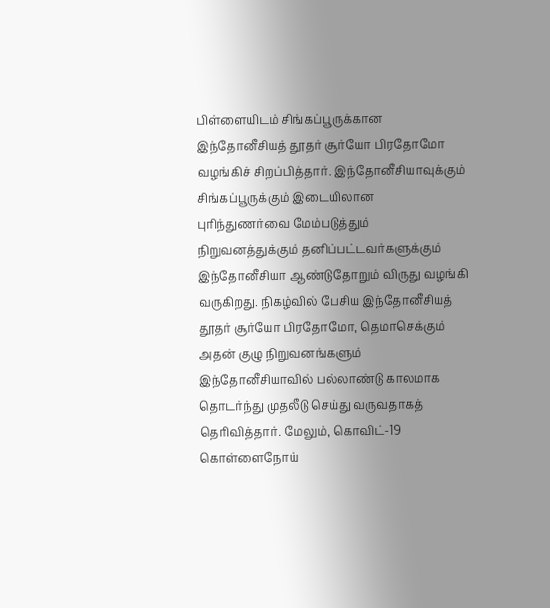பிள்ளையிடம் சிங்கப்பூருக்கான இந்தோனீசியத் தூதர் சூர்யோ பிரதோமோ வழங்கிச் சிறப்பித்தார். இந்தோனீசியாவுக்கும் சிங்கப்பூருக்கும் இடையிலான புரிந்துணர்வை மேம்படுத்தும் நிறுவனத்துக்கும் தனிப்பட்டவர்களுக்கும் இந்தோனீசியா ஆண்டுதோறும் விருது வழங்கி வருகிறது. நிகழ்வில் பேசிய இந்தோனீசியத் தூதர் சூர்யோ பிரதோமோ, தெமாசெக்கும் அதன் குழு நிறுவனங்களும் இந்தோனீசியாவில் பல்லாண்டு காலமாக தொடர்ந்து முதலீடு செய்து வருவதாகத் தெரிவித்தார். மேலும், கொவிட்-19 கொள்ளைநோய்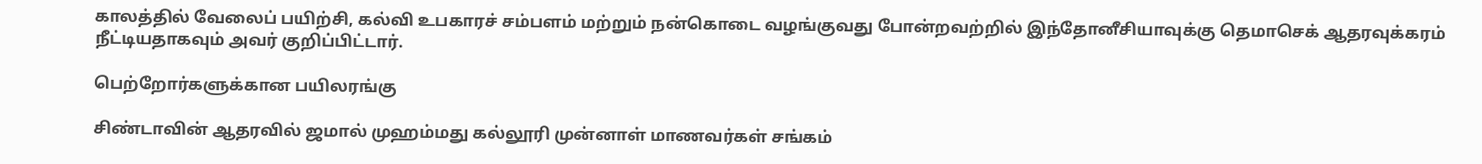காலத்தில் வேலைப் பயிற்சி, கல்வி உபகாரச் சம்பளம் மற்றும் நன்கொடை வழங்குவது போன்றவற்றில் இந்தோனீசியாவுக்கு தெமாசெக் ஆதரவுக்கரம் நீட்டியதாகவும் அவர் குறிப்பிட்டார்.

பெற்றோர்களுக்கான பயிலரங்கு

சிண்டாவின் ஆதரவில் ஜமால் முஹம்மது கல்லூரி முன்னாள் மாணவர்கள் சங்கம்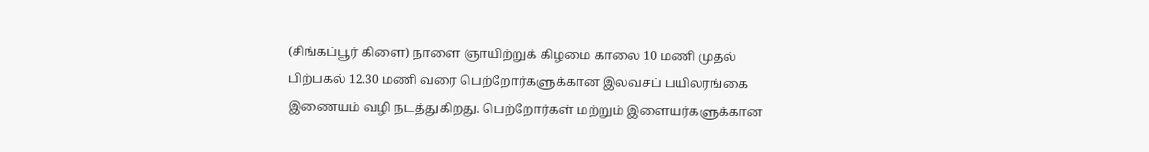(சிங்கப்பூர் கிளை) நாளை ஞாயிற்றுக் கிழமை காலை 10 மணி முதல் பிற்பகல் 12.30 மணி வரை பெற்றோர்களுக்கான இலவசப் பயிலரங்கை இணையம் வழி நடத்துகிறது. பெற்றோர்கள் மற்றும் இளையர்களுக்கான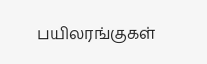பயிலரங்குகள்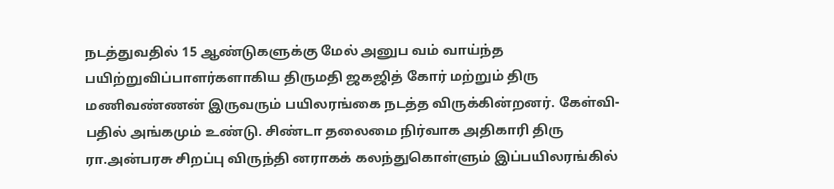நடத்துவதில் 15 ஆண்டுகளுக்கு மேல் அனுப வம் வாய்ந்த பயிற்றுவிப்பாளர்களாகிய திருமதி ஜகஜித் கோர் மற்றும் திரு மணிவண்ணன் இருவரும் பயிலரங்கை நடத்த விருக்கின்றனர். கேள்வி-பதில் அங்கமும் உண்டு. சிண்டா தலைமை நிர்வாக அதிகாரி திரு ரா.அன்பரசு சிறப்பு விருந்தி னராகக் கலந்துகொள்ளும் இப்பயிலரங்கில்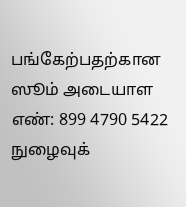பங்கேற்பதற்கான ஸூம் அடையாள எண்: 899 4790 5422 நுழைவுக்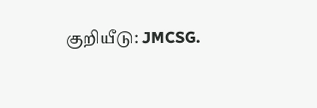குறியீடு: JMCSG.